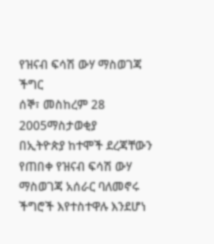የዝናብ ፍሳሽ ውሃ ማስወገጃ ችግር
ሰኞ፣ መስከረም 28 2005ማስታወቂያ
በኢትዮጵያ ከተሞች ደረጃቸውን የጠበቀ የዝናብ ፍሳሽ ውሃ ማስወገጃ አሰራር ባለመኖሩ ችግሮች እየተስተዋሉ እንደሆነ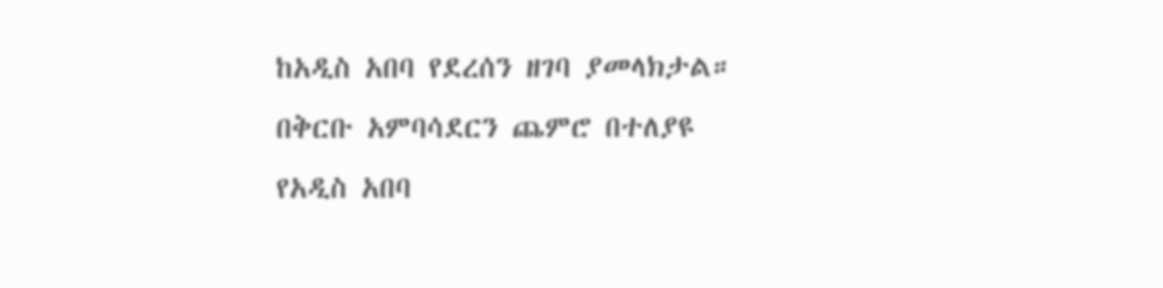ከአዲስ አበባ የደረሰን ዘገባ ያመላክታል። በቅርቡ አምባሳደርን ጨምሮ በተለያዩ የአዲስ አበባ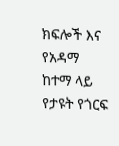ክፍሎች እና የአዳማ ከተማ ላይ የታዩት የጎርፍ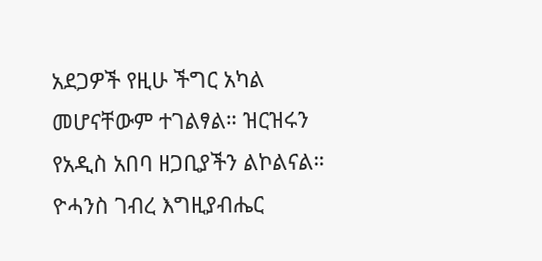አደጋዎች የዚሁ ችግር አካል መሆናቸውም ተገልፃል። ዝርዝሩን የአዲስ አበባ ዘጋቢያችን ልኮልናል።
ዮሓንስ ገብረ እግዚያብሔር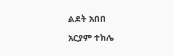ልደት አበበ
አርያም ተክሌ